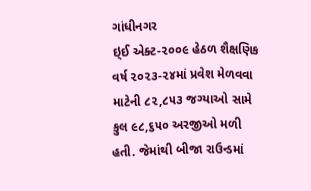ગાંધીનગર
ઇ્ઈ એક્ટ-૨૦૦૯ હેઠળ શૈક્ષણિક વર્ષ ૨૦૨૩-૨૪માં પ્રવેશ મેળવવા માટેની ૮૨,૮૫૩ જગ્યાઓ સામે કુલ ૯૮,૬૫૦ અરજીઓ મળી હતી. જેમાંથી બીજા રાઉન્ડમાં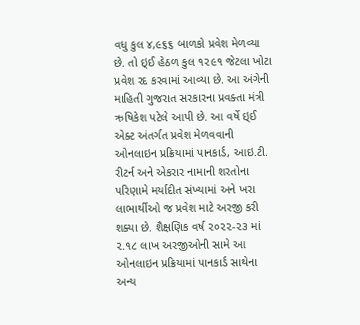વધુ કુલ ૪,૯૬૬ બાળકો પ્રવેશ મેળવ્યા છે. તો ઇ્ઈ હેઠળ કુલ ૧૨૯૧ જેટલા ખોટા પ્રવેશ રદ કરવામાં આવ્યા છે. આ અંગેની માહિતી ગુજરાત સરકારના પ્રવક્તા મંત્રી ઋષિકેશ પટેલે આપી છે. આ વર્ષે ઇ્ઈ એક્ટ અંતર્ગત પ્રવેશ મેળવવાની ઓનલાઇન પ્રક્રિયામાં પાનકાર્ડ, આઇ.ટી. રીટર્ન અને એકરાર નામાની શરતોના પરિણામે મર્યાદીત સંખ્યામાં અને ખરા લાભાર્થીઓ જ પ્રવેશ માટે અરજી કરી શક્યા છે. શૈક્ષણિક વર્ષ ૨૦૨૨-૨૩ માં ૨.૧૮ લાખ અરજીઓની સામે આ ઓનલાઇન પ્રક્રિયામાં પાનકાર્ડ સાથેના અન્ય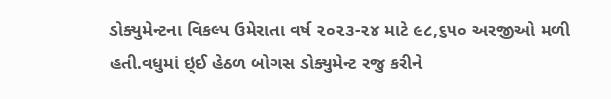ડોક્યુમેન્ટના વિકલ્પ ઉમેરાતા વર્ષ ૨૦૨૩-૨૪ માટે ૯૮,૬૫૦ અરજીઓ મળી હતી.વધુમાં ઇ્ઈ હેઠળ બોગસ ડોક્યુમેન્ટ રજુ કરીને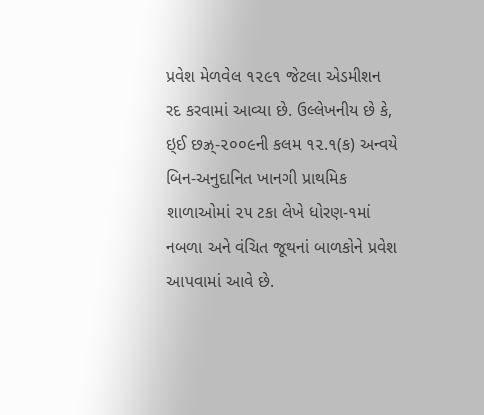પ્રવેશ મેળવેલ ૧૨૯૧ જેટલા એડમીશન રદ કરવામાં આવ્યા છે. ઉલ્લેખનીય છે કે, ઇ્ઈ છઝ્ર્-૨૦૦૯ની કલમ ૧૨.૧(ક) અન્વયે બિન-અનુદાનિત ખાનગી પ્રાથમિક શાળાઓમાં ૨૫ ટકા લેખે ધોરણ-૧માં નબળા અને વંચિત જૂથનાં બાળકોને પ્રવેશ આપવામાં આવે છે.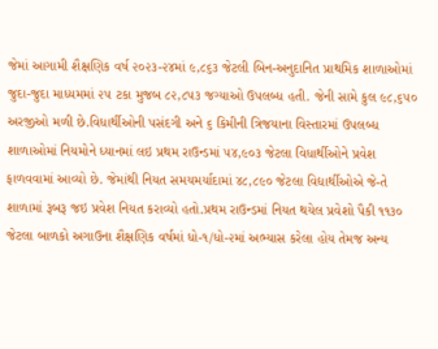જેમાં આગામી શૈક્ષણિક વર્ષ ૨૦૨૩-૨૪માં ૯,૮૬૩ જેટલી બિન-અનુદાનિત પ્રાથમિક શાળાઓમાં જુદા-જુદા માધ્યમમાં ૨૫ ટકા મુજબ ૮૨,૮૫૩ જગ્યાઓ ઉપલબ્ધ હતી. જેની સામે કુલ ૯૮,૬૫૦ અરજીઓ મળી છે.વિધાર્થીઓની પસંદગી અને ૬ કિમીની ત્રિજયાના વિસ્તારમાં ઉપલબ્ધ શાળાઓમાં નિયમોને ધ્યાનમાં લઇ પ્રથમ રાઉન્ડમાં ૫૪,૯૦૩ જેટલા વિધાર્થીઓને પ્રવેશ ફાળવવામાં આવ્યો છે. જેમાંથી નિયત સમયમર્યાદામાં ૪૮,૮૯૦ જેટલા વિદ્યાર્થીઓએ જે-તે શાળામાં રૂબરૂ જઇ પ્રવેશ નિયત કરાવ્યો હતો.પ્રથમ રાઉન્ડમાં નિયત થયેલ પ્રવેશો પૈકી ૧૧૩૦ જેટલા બાળકો અગાઉના શૈક્ષણિક વર્ષમાં ધો-૧/ધો-૨માં અભ્યાસ કરેલા હોય તેમજ અન્ય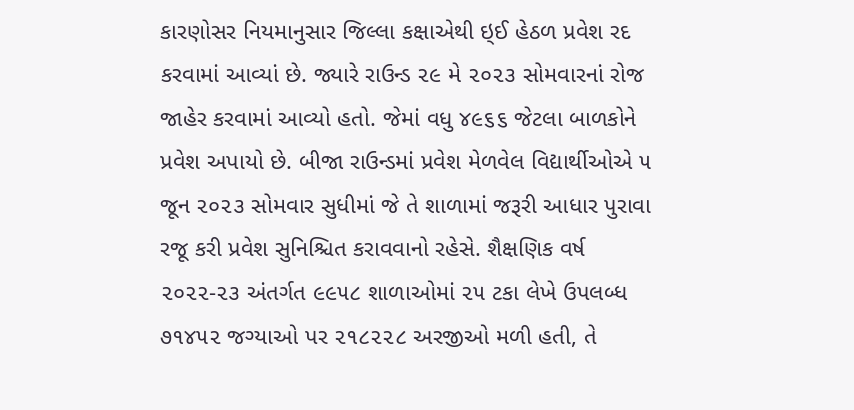કારણોસર નિયમાનુસાર જિલ્લા કક્ષાએથી ઇ્ઈ હેઠળ પ્રવેશ રદ કરવામાં આવ્યાં છે. જ્યારે રાઉન્ડ ૨૯ મે ૨૦૨૩ સોમવારનાં રોજ જાહેર કરવામાં આવ્યો હતો. જેમાં વધુ ૪૯૬૬ જેટલા બાળકોને પ્રવેશ અપાયો છે. બીજા રાઉન્ડમાં પ્રવેશ મેળવેલ વિદ્યાર્થીઓએ ૫ જૂન ૨૦૨૩ સોમવાર સુધીમાં જે તે શાળામાં જરૂરી આધાર પુરાવા રજૂ કરી પ્રવેશ સુનિશ્ચિત કરાવવાનો રહેસે. શૈક્ષણિક વર્ષ ૨૦૨૨-૨૩ અંતર્ગત ૯૯૫૮ શાળાઓમાં ૨૫ ટકા લેખે ઉપલબ્ધ ૭૧૪૫૨ જગ્યાઓ પર ૨૧૮૨૨૮ અરજીઓ મળી હતી, તે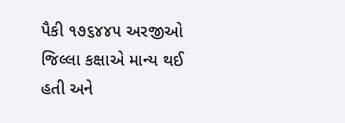પૈકી ૧૭૬૪૪૫ અરજીઓ જિલ્લા કક્ષાએ માન્ય થઈ હતી અને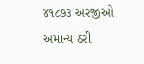૪૧૮૭૩ અરજીઓ અમાન્ય ઠરી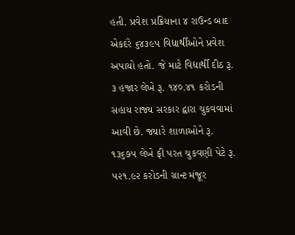હતી. પ્રવેશ પ્રક્રિયાના ૪ રાઉન્ડ બાદ એકદંરે ૬૪૩૯૫ વિદ્યાર્થીઓને પ્રવેશ અપાયો હતો. જે માટે વિદ્યાર્થી દીઠ રૂ. ૩ હજાર લેખે રૂ. ૧૪૦.૪૧ કરોડની સહાય રાજ્ય સરકાર દ્વારા ચુકવવામાં આવી છે. જ્યારે શાળાઓને રૂ. ૧૩૬૭૫ લેખે ફી પરત ચુકવણી પેટે રૂ. ૫૨૧.૯૨ કરોડની ગ્રાન્ટ મંજૂર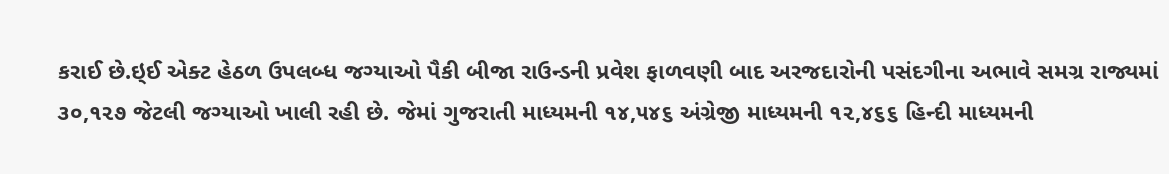કરાઈ છે.ઇ્ઈ એક્ટ હેઠળ ઉપલબ્ધ જગ્યાઓ પૈકી બીજા રાઉન્ડની પ્રવેશ ફાળવણી બાદ અરજદારોની પસંદગીના અભાવે સમગ્ર રાજ્યમાં ૩૦,૧૨૭ જેટલી જગ્યાઓ ખાલી રહી છે. જેમાં ગુજરાતી માધ્યમની ૧૪,૫૪૬ અંગ્રેજી માધ્યમની ૧૨,૪૬૬ હિન્દી માધ્યમની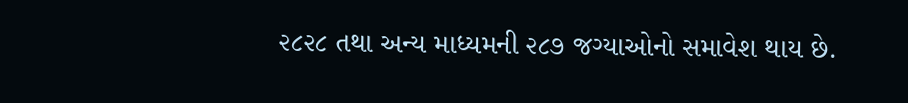૨૮૨૮ તથા અન્ય માધ્યમની ૨૮૭ જગ્યાઓનો સમાવેશ થાય છે.